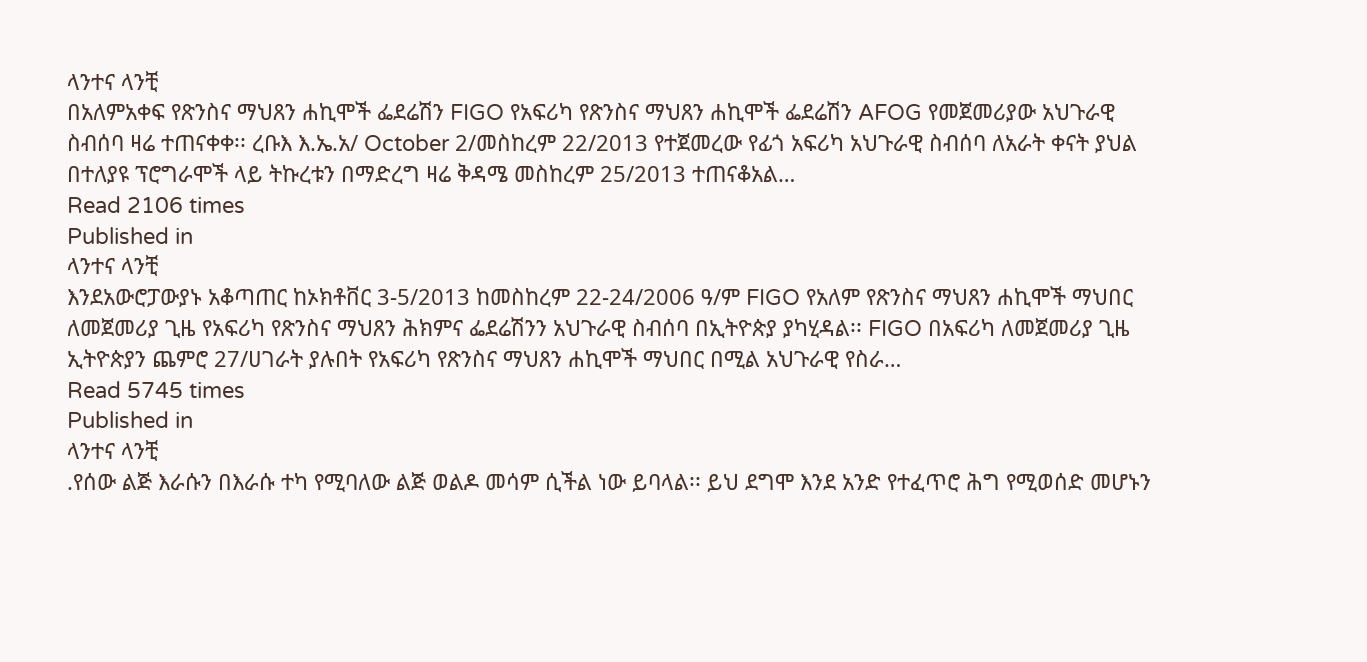ላንተና ላንቺ
በአለምአቀፍ የጽንስና ማህጸን ሐኪሞች ፌደሬሽን FIGO የአፍሪካ የጽንስና ማህጸን ሐኪሞች ፌደሬሽን AFOG የመጀመሪያው አህጉራዊ ስብሰባ ዛሬ ተጠናቀቀ፡፡ ረቡእ እ.ኤ.አ/ October 2/መስከረም 22/2013 የተጀመረው የፊጎ አፍሪካ አህጉራዊ ስብሰባ ለአራት ቀናት ያህል በተለያዩ ፕሮግራሞች ላይ ትኩረቱን በማድረግ ዛሬ ቅዳሜ መስከረም 25/2013 ተጠናቆአል…
Read 2106 times
Published in
ላንተና ላንቺ
እንደአውሮፓውያኑ አቆጣጠር ከኦክቶቨር 3-5/2013 ከመስከረም 22-24/2006 ዓ/ም FIGO የአለም የጽንስና ማህጸን ሐኪሞች ማህበር ለመጀመሪያ ጊዜ የአፍሪካ የጽንስና ማህጸን ሕክምና ፌደሬሽንን አህጉራዊ ስብሰባ በኢትዮጵያ ያካሂዳል፡፡ FIGO በአፍሪካ ለመጀመሪያ ጊዜ ኢትዮጵያን ጨምሮ 27/ሀገራት ያሉበት የአፍሪካ የጽንስና ማህጸን ሐኪሞች ማህበር በሚል አህጉራዊ የስራ…
Read 5745 times
Published in
ላንተና ላንቺ
.የሰው ልጅ እራሱን በእራሱ ተካ የሚባለው ልጅ ወልዶ መሳም ሲችል ነው ይባላል፡፡ ይህ ደግሞ እንደ አንድ የተፈጥሮ ሕግ የሚወሰድ መሆኑን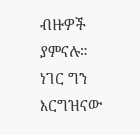ብዙዎች ያምናሉ። ነገር ግን እርግዝናው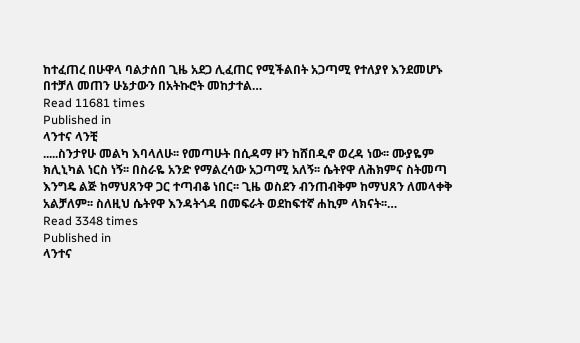ከተፈጠረ በሁዋላ ባልታሰበ ጊዜ አደጋ ሊፈጠር የሚችልበት አጋጣሚ የተለያየ እንደመሆኑ በተቻለ መጠን ሁኔታውን በአትኩሮት መከታተል…
Read 11681 times
Published in
ላንተና ላንቺ
.....ስንታየሁ መልካ እባላለሁ፡፡ የመጣሁት በሲዳማ ዞን ከሸበዲኖ ወረዳ ነው፡፡ ሙያዬም ክሊኒካል ነርስ ነኝ፡፡ በስራዬ አንድ የማልረሳው አጋጣሚ አለኝ፡፡ ሴትየዋ ለሕክምና ስትመጣ እንግዴ ልጅ ከማህጸንዋ ጋር ተጣብቆ ነበር፡፡ ጊዜ ወስደን ብንጠብቅም ከማህጸን ለመላቀቅ አልቻለም፡፡ ስለዚህ ሴትየዋ እንዳትጎዳ በመፍራት ወደከፍተኛ ሐኪም ላክናት፡፡…
Read 3348 times
Published in
ላንተና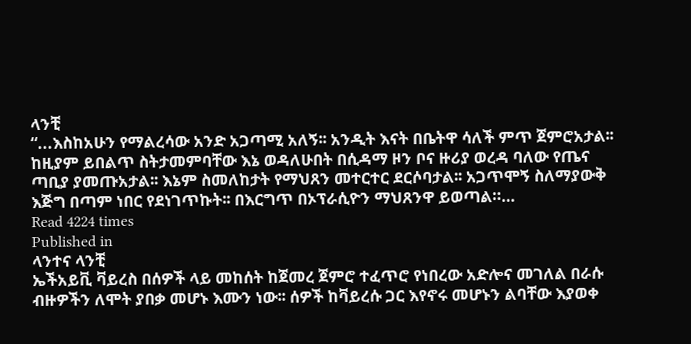ላንቺ
“...እስከአሁን የማልረሳው አንድ አጋጣሚ አለኝ፡፡ አንዲት እናት በቤትዋ ሳለች ምጥ ጀምሮአታል፡፡ ከዚያም ይበልጥ ስትታመምባቸው እኔ ወዳለሁበት በሲዳማ ዞን ቦና ዙሪያ ወረዳ ባለው የጤና ጣቢያ ያመጡአታል፡፡ እኔም ስመለከታት የማህጸን መተርተር ደርሶባታል፡፡ አጋጥሞኝ ስለማያውቅ እጅግ በጣም ነበር የደነገጥኩት፡፡ በእርግጥ በኦፕራሲዮን ማህጸንዋ ይወጣል።…
Read 4224 times
Published in
ላንተና ላንቺ
ኤችአይቪ ቫይረስ በሰዎች ላይ መከሰት ከጀመረ ጀምሮ ተፈጥሮ የነበረው አድሎና መገለል በራሱ ብዙዎችን ለሞት ያበቃ መሆኑ እሙን ነው፡፡ ሰዎች ከቫይረሱ ጋር እየኖሩ መሆኑን ልባቸው እያወቀ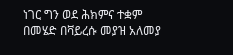ነገር ግን ወደ ሕክምና ተቋም በመሄድ በቫይረሱ መያዝ አለመያ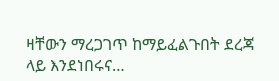ዛቸውን ማረጋገጥ ከማይፈልጉበት ደረጃ ላይ እንደነበሩና…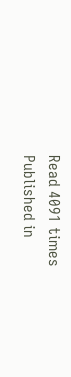Read 4091 times
Published in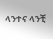ላንተና ላንቺ